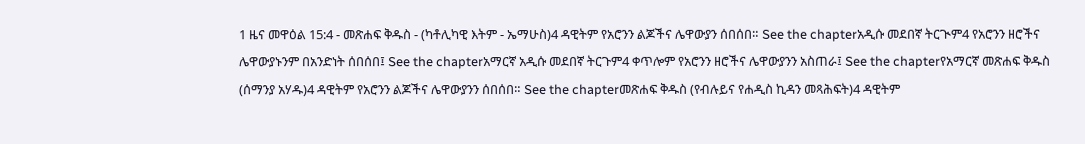1 ዜና መዋዕል 15:4 - መጽሐፍ ቅዱስ - (ካቶሊካዊ እትም - ኤማሁስ)4 ዳዊትም የአሮንን ልጆችና ሌዋውያን ሰበሰበ። See the chapterአዲሱ መደበኛ ትርጒም4 የአሮንን ዘሮችና ሌዋውያኑንም በአንድነት ሰበሰበ፤ See the chapterአማርኛ አዲሱ መደበኛ ትርጉም4 ቀጥሎም የአሮንን ዘሮችና ሌዋውያንን አስጠራ፤ See the chapterየአማርኛ መጽሐፍ ቅዱስ (ሰማንያ አሃዱ)4 ዳዊትም የአሮንን ልጆችና ሌዋውያንን ሰበሰበ። See the chapterመጽሐፍ ቅዱስ (የብሉይና የሐዲስ ኪዳን መጻሕፍት)4 ዳዊትም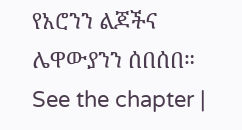የአሮንን ልጆችና ሌዋውያንን ሰበሰበ። See the chapter |